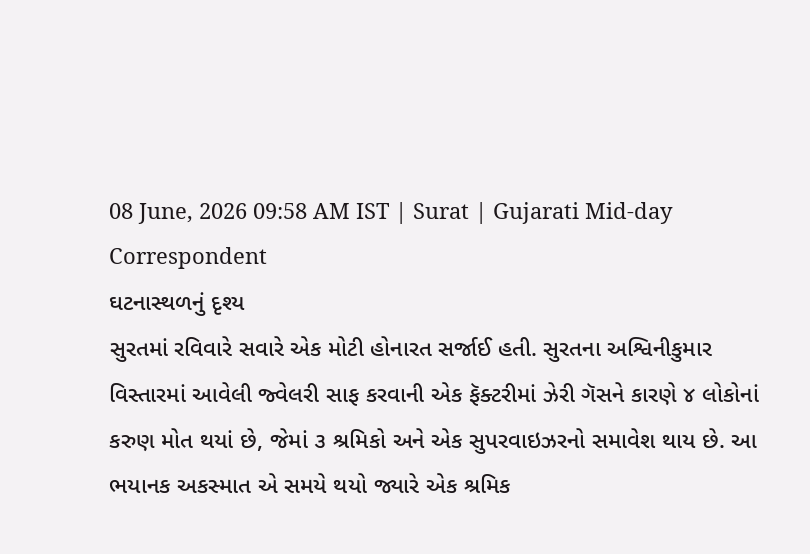08 June, 2026 09:58 AM IST | Surat | Gujarati Mid-day Correspondent
ઘટનાસ્થળનું દૃશ્ય
સુરતમાં રવિવારે સવારે એક મોટી હોનારત સર્જાઈ હતી. સુરતના અશ્વિનીકુમાર વિસ્તારમાં આવેલી જ્વેલરી સાફ કરવાની એક ફૅક્ટરીમાં ઝેરી ગૅસને કારણે ૪ લોકોનાં કરુણ મોત થયાં છે, જેમાં ૩ શ્રમિકો અને એક સુપરવાઇઝરનો સમાવેશ થાય છે. આ ભયાનક અકસ્માત એ સમયે થયો જ્યારે એક શ્રમિક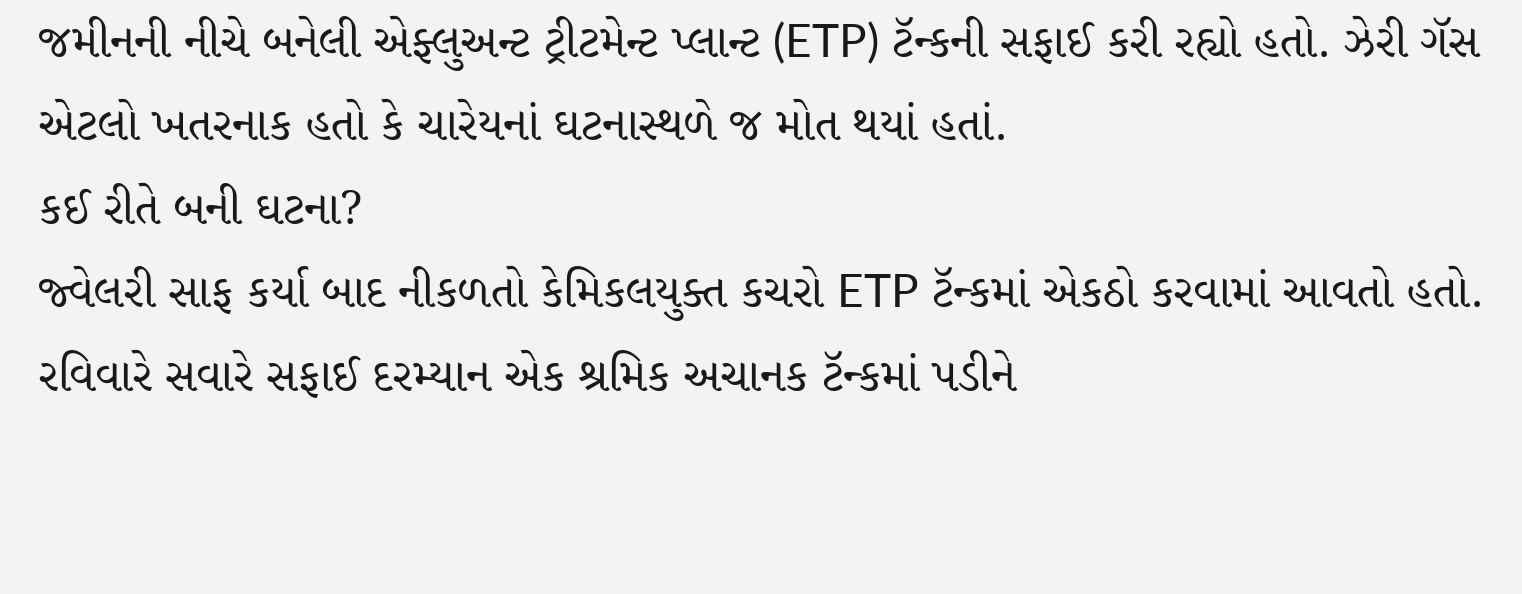જમીનની નીચે બનેલી એફ્લુઅન્ટ ટ્રીટમેન્ટ પ્લાન્ટ (ETP) ટૅન્કની સફાઈ કરી રહ્યો હતો. ઝેરી ગૅસ એટલો ખતરનાક હતો કે ચારેયનાં ઘટનાસ્થળે જ મોત થયાં હતાં.
કઈ રીતે બની ઘટના?
જ્વેલરી સાફ કર્યા બાદ નીકળતો કેમિકલયુક્ત કચરો ETP ટૅન્કમાં એકઠો કરવામાં આવતો હતો. રવિવારે સવારે સફાઈ દરમ્યાન એક શ્રમિક અચાનક ટૅન્કમાં પડીને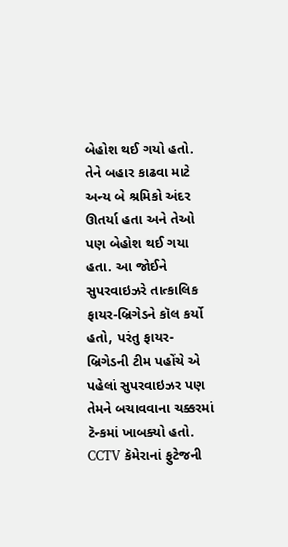બેહોશ થઈ ગયો હતો. તેને બહાર કાઢવા માટે અન્ય બે શ્રમિકો અંદર ઊતર્યા હતા અને તેઓ પણ બેહોશ થઈ ગયા હતા. આ જોઈને સુપરવાઇઝરે તાત્કાલિક ફાયર-બ્રિગેડને કૉલ કર્યો હતો, પરંતુ ફાયર-બ્રિગેડની ટીમ પહોંચે એ પહેલાં સુપરવાઇઝર પણ તેમને બચાવવાના ચક્કરમાં ટૅન્કમાં ખાબક્યો હતો.
CCTV કૅમેરાનાં ફુટેજની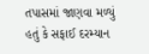તપાસમાં જાણવા મળ્યું હતું કે સફાઈ દરમ્યાન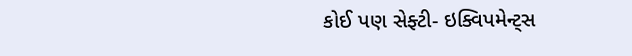કોઈ પણ સેફ્ટી- ઇક્વિપમેન્ટ્સ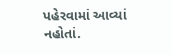પહેરવામાં આવ્યાં નહોતાં.